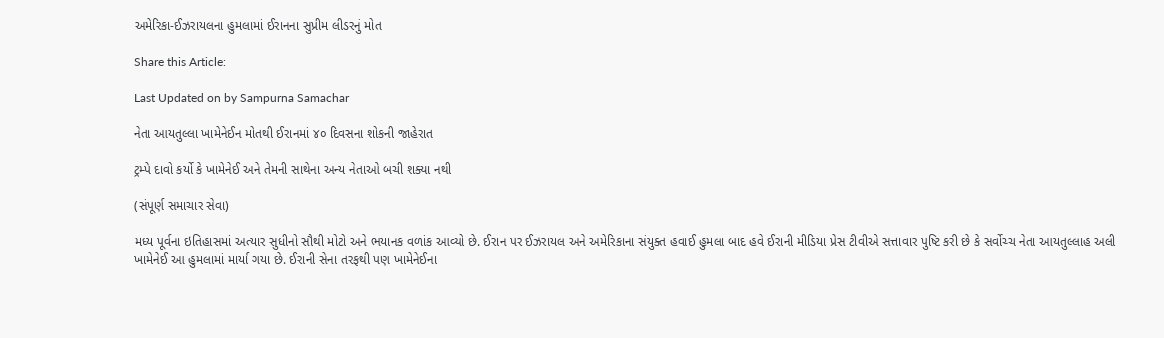અમેરિકા-ઈઝરાયલના હુમલામાં ઈરાનના સુપ્રીમ લીડરનું મોત

Share this Article:

Last Updated on by Sampurna Samachar

નેતા આયતુલ્લા ખામેનેઈન મોતથી ઈરાનમાં ૪૦ દિવસના શોકની જાહેરાત

ટ્રમ્પે દાવો કર્યો કે ખામેનેઈ અને તેમની સાથેના અન્ય નેતાઓ બચી શક્યા નથી

(સંપૂર્ણ સમાચાર સેવા)

મધ્ય પૂર્વના ઇતિહાસમાં અત્યાર સુધીનો સૌથી મોટો અને ભયાનક વળાંક આવ્યો છે. ઈરાન પર ઈઝરાયલ અને અમેરિકાના સંયુક્ત હવાઈ હુમલા બાદ હવે ઈરાની મીડિયા પ્રેસ ટીવીએ સત્તાવાર પુષ્ટિ કરી છે કે સર્વોચ્ચ નેતા આયતુલ્લાહ અલી ખામેનેઈ આ હુમલામાં માર્યા ગયા છે. ઈરાની સેના તરફથી પણ ખામેનેઈના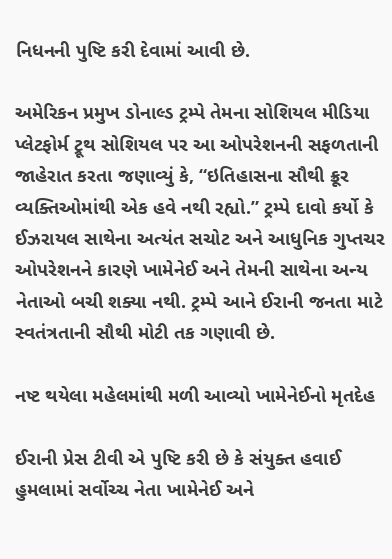નિધનની પુષ્ટિ કરી દેવામાં આવી છે.

અમેરિકન પ્રમુખ ડોનાલ્ડ ટ્રમ્પે તેમના સોશિયલ મીડિયા પ્લેટફોર્મ ટ્રૂથ સોશિયલ પર આ ઓપરેશનની સફળતાની જાહેરાત કરતા જણાવ્યું કે, “ઇતિહાસના સૌથી ક્રૂર વ્યક્તિઓમાંથી એક હવે નથી રહ્યો.” ટ્રમ્પે દાવો કર્યો કે ઈઝરાયલ સાથેના અત્યંત સચોટ અને આધુનિક ગુપ્તચર ઓપરેશનને કારણે ખામેનેઈ અને તેમની સાથેના અન્ય નેતાઓ બચી શક્યા નથી. ટ્રમ્પે આને ઈરાની જનતા માટે સ્વતંત્રતાની સૌથી મોટી તક ગણાવી છે.

નષ્ટ થયેલા મહેલમાંથી મળી આવ્યો ખામેનેઈનો મૃતદેહ

ઈરાની પ્રેસ ટીવી એ પુષ્ટિ કરી છે કે સંયુક્ત હવાઈ હુમલામાં સર્વોચ્ચ નેતા ખામેનેઈ અને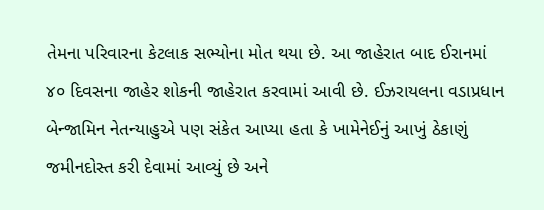તેમના પરિવારના કેટલાક સભ્યોના મોત થયા છે. આ જાહેરાત બાદ ઈરાનમાં ૪૦ દિવસના જાહેર શોકની જાહેરાત કરવામાં આવી છે. ઈઝરાયલના વડાપ્રધાન બેન્જામિન નેતન્યાહુએ પણ સંકેત આપ્યા હતા કે ખામેનેઈનું આખું ઠેકાણું જમીનદોસ્ત કરી દેવામાં આવ્યું છે અને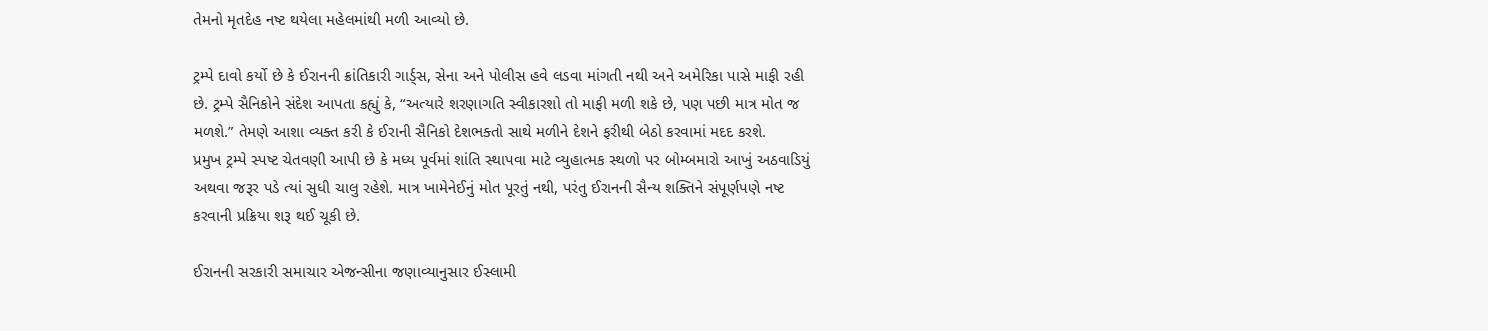તેમનો મૃતદેહ નષ્ટ થયેલા મહેલમાંથી મળી આવ્યો છે.

ટ્રમ્પે દાવો કર્યો છે કે ઈરાનની ક્રાંતિકારી ગાર્ડ્સ, સેના અને પોલીસ હવે લડવા માંગતી નથી અને અમેરિકા પાસે માફી રહી છે. ટ્રમ્પે સૈનિકોને સંદેશ આપતા કહ્યું કે, “અત્યારે શરણાગતિ સ્વીકારશો તો માફી મળી શકે છે, પણ પછી માત્ર મોત જ મળશે.” તેમણે આશા વ્યક્ત કરી કે ઈરાની સૈનિકો દેશભક્તો સાથે મળીને દેશને ફરીથી બેઠો કરવામાં મદદ કરશે.
પ્રમુખ ટ્રમ્પે સ્પષ્ટ ચેતવણી આપી છે કે મધ્ય પૂર્વમાં શાંતિ સ્થાપવા માટે વ્યુહાત્મક સ્થળો પર બોમ્બમારો આખું અઠવાડિયું અથવા જરૂર પડે ત્યાં સુધી ચાલુ રહેશે. માત્ર ખામેનેઈનું મોત પૂરતું નથી, પરંતુ ઈરાનની સૈન્ય શક્તિને સંપૂર્ણપણે નષ્ટ કરવાની પ્રક્રિયા શરૂ થઈ ચૂકી છે.

ઈરાનની સરકારી સમાચાર એજન્સીના જણાવ્યાનુસાર ઈસ્લામી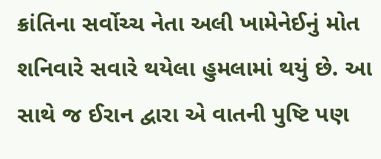ક્રાંતિના સર્વોચ્ચ નેતા અલી ખામેનેઈનું મોત શનિવારે સવારે થયેલા હુમલામાં થયું છે. આ સાથે જ ઈરાન દ્વારા એ વાતની પુષ્ટિ પણ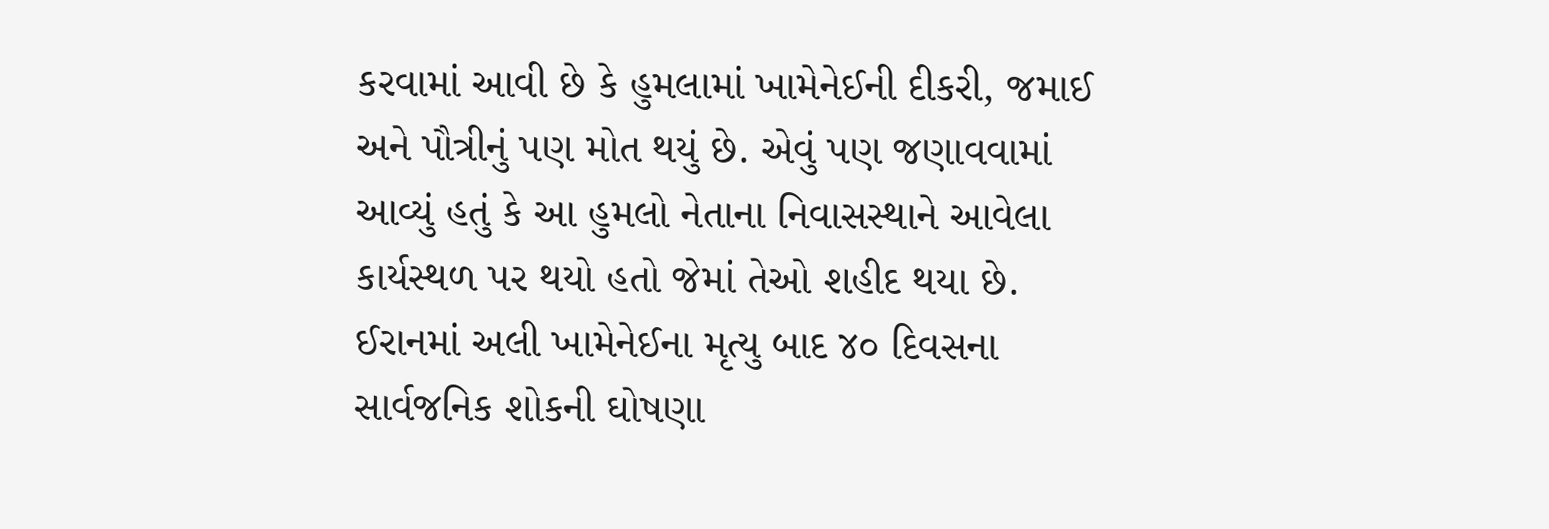કરવામાં આવી છે કે હુમલામાં ખામેનેઈની દીકરી, જમાઈ અને પૌત્રીનું પણ મોત થયું છે. એવું પણ જણાવવામાં આવ્યું હતું કે આ હુમલો નેતાના નિવાસસ્થાને આવેલા કાર્યસ્થળ પર થયો હતો જેમાં તેઓ શહીદ થયા છે.
ઈરાનમાં અલી ખામેનેઈના મૃત્યુ બાદ ૪૦ દિવસના સાર્વજનિક શોકની ઘોષણા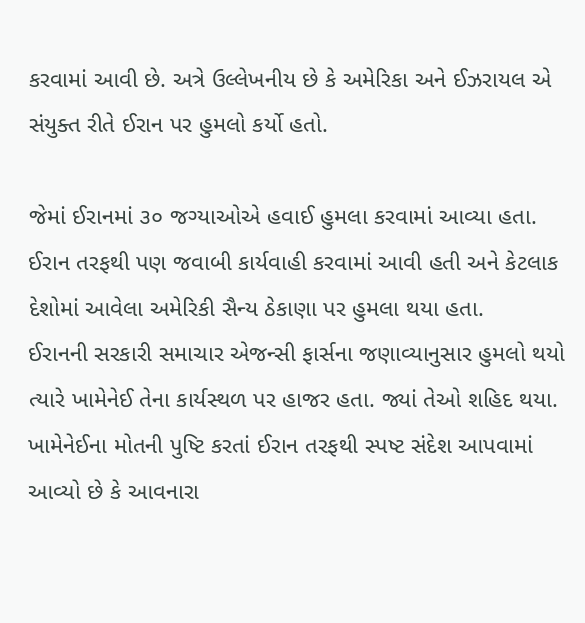કરવામાં આવી છે. અત્રે ઉલ્લેખનીય છે કે અમેરિકા અને ઈઝરાયલ એ સંયુક્ત રીતે ઈરાન પર હુમલો કર્યો હતો.

જેમાં ઈરાનમાં ૩૦ જગ્યાઓએ હવાઈ હુમલા કરવામાં આવ્યા હતા. ઈરાન તરફથી પણ જવાબી કાર્યવાહી કરવામાં આવી હતી અને કેટલાક દેશોમાં આવેલા અમેરિકી સૈન્ય ઠેકાણા પર હુમલા થયા હતા.
ઈરાનની સરકારી સમાચાર એજન્સી ફાર્સના જણાવ્યાનુસાર હુમલો થયો ત્યારે ખામેનેઈ તેના કાર્યસ્થળ પર હાજર હતા. જ્યાં તેઓ શહિદ થયા. ખામેનેઈના મોતની પુષ્ટિ કરતાં ઈરાન તરફથી સ્પષ્ટ સંદેશ આપવામાં આવ્યો છે કે આવનારા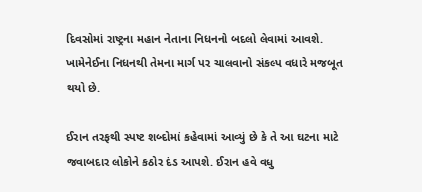દિવસોમાં રાષ્ટ્રના મહાન નેતાના નિધનનો બદલો લેવામાં આવશે. ખામેનેઈના નિધનથી તેમના માર્ગ પર ચાલવાનો સંકલ્પ વધારે મજબૂત થયો છે.

ઈરાન તરફથી સ્પષ્ટ શબ્દોમાં કહેવામાં આવ્યું છે કે તે આ ઘટના માટે જવાબદાર લોકોને કઠોર દંડ આપશે. ઈરાન હવે વધુ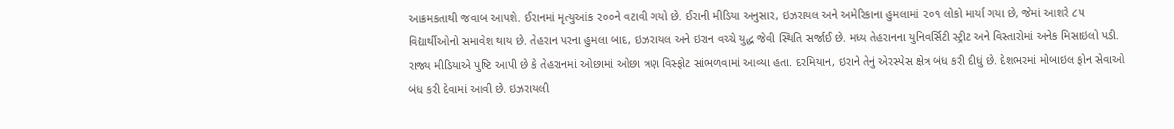આક્રમકતાથી જવાબ આપશે. ઈરાનમાં મૃત્યુઆંક ૨૦૦ને વટાવી ગયો છે. ઈરાની મીડિયા અનુસાર, ઇઝરાયલ અને અમેરિકાના હુમલામાં ૨૦૧ લોકો માર્યા ગયા છે, જેમાં આશરે ૮૫ વિદ્યાર્થીઓનો સમાવેશ થાય છે. તેહરાન પરના હુમલા બાદ, ઇઝરાયલ અને ઇરાન વચ્ચે યુદ્ધ જેવી સ્થિતિ સર્જાઈ છે. મધ્ય તેહરાનના યુનિવર્સિટી સ્ટ્રીટ અને વિસ્તારોમાં અનેક મિસાઇલો પડી. રાજ્ય મીડિયાએ પુષ્ટિ આપી છે કે તેહરાનમાં ઓછામાં ઓછા ત્રણ વિસ્ફોટ સાંભળવામાં આવ્યા હતા. દરમિયાન, ઇરાને તેનું એરસ્પેસ ક્ષેત્ર બંધ કરી દીધું છે. દેશભરમાં મોબાઇલ ફોન સેવાઓ બંધ કરી દેવામાં આવી છે. ઇઝરાયલી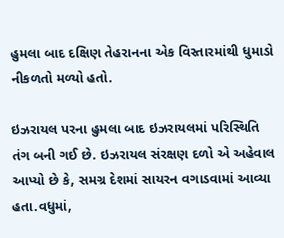હુમલા બાદ દક્ષિણ તેહરાનના એક વિસ્તારમાંથી ધુમાડો નીકળતો મળ્યો હતો.

ઇઝરાયલ પરના હુમલા બાદ ઇઝરાયલમાં પરિસ્થિતિ તંગ બની ગઈ છે. ઇઝરાયલ સંરક્ષણ દળો એ અહેવાલ આપ્યો છે કે, સમગ્ર દેશમાં સાયરન વગાડવામાં આવ્યા હતા.વધુમાં,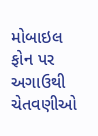મોબાઇલ ફોન પર અગાઉથી ચેતવણીઓ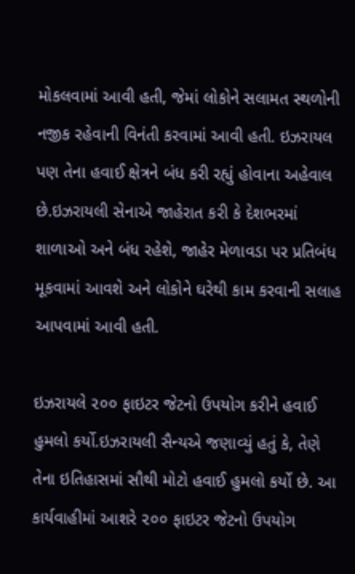મોકલવામાં આવી હતી, જેમાં લોકોને સલામત સ્થળોની નજીક રહેવાની વિનંતી કરવામાં આવી હતી. ઇઝરાયલ પણ તેના હવાઈ ક્ષેત્રને બંધ કરી રહ્યું હોવાના અહેવાલ છે.ઇઝરાયલી સેનાએ જાહેરાત કરી કે દેશભરમાં શાળાઓ અને બંધ રહેશે, જાહેર મેળાવડા પર પ્રતિબંધ મૂકવામાં આવશે અને લોકોને ઘરેથી કામ કરવાની સલાહ આપવામાં આવી હતી.

ઇઝરાયલે ૨૦૦ ફાઇટર જેટનો ઉપયોગ કરીને હવાઈ હુમલો કર્યો.ઇઝરાયલી સૈન્યએ જણાવ્યું હતું કે, તેણે તેના ઇતિહાસમાં સૌથી મોટો હવાઈ હુમલો કર્યો છે. આ કાર્યવાહીમાં આશરે ૨૦૦ ફાઇટર જેટનો ઉપયોગ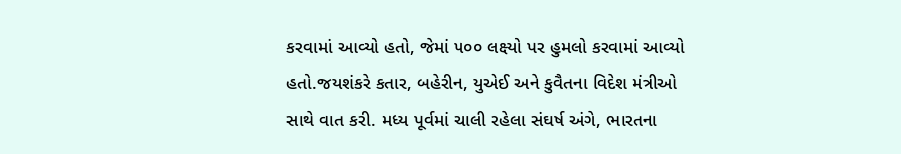કરવામાં આવ્યો હતો, જેમાં ૫૦૦ લક્ષ્યો પર હુમલો કરવામાં આવ્યો હતો.જયશંકરે કતાર, બહેરીન, યુએઈ અને કુવૈતના વિદેશ મંત્રીઓ સાથે વાત કરી. મધ્ય પૂર્વમાં ચાલી રહેલા સંઘર્ષ અંગે, ભારતના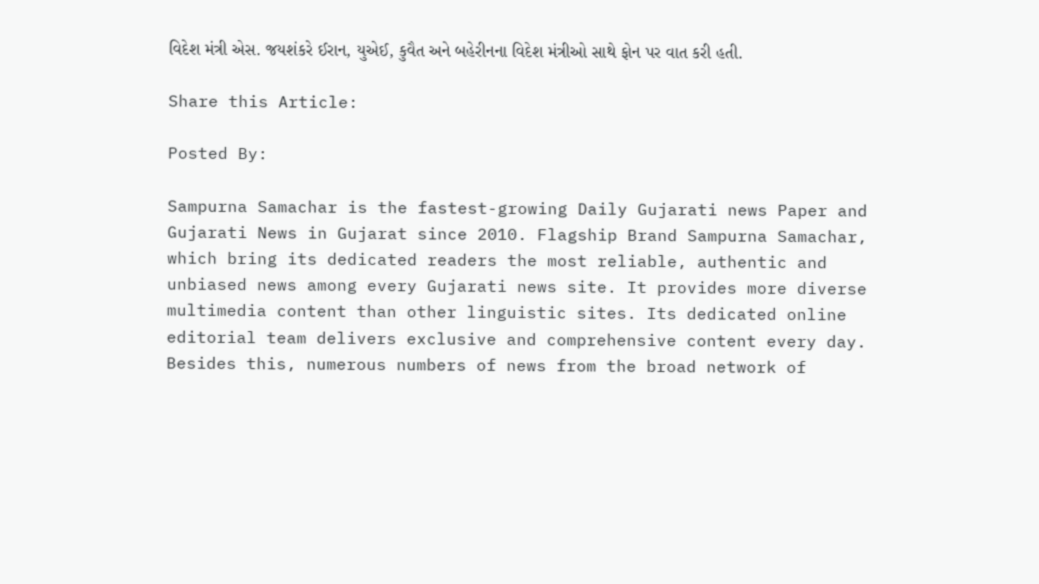વિદેશ મંત્રી એસ. જયશંકરે ઈરાન, યુએઈ, કુવૈત અને બહેરીનના વિદેશ મંત્રીઓ સાથે ફોન પર વાત કરી હતી.

Share this Article:

Posted By:

Sampurna Samachar is the fastest-growing Daily Gujarati news Paper and Gujarati News in Gujarat since 2010. Flagship Brand Sampurna Samachar, which bring its dedicated readers the most reliable, authentic and unbiased news among every Gujarati news site. It provides more diverse multimedia content than other linguistic sites. Its dedicated online editorial team delivers exclusive and comprehensive content every day. Besides this, numerous numbers of news from the broad network of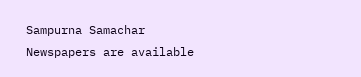Sampurna Samachar Newspapers are available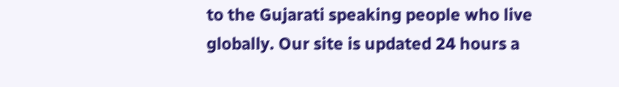to the Gujarati speaking people who live globally. Our site is updated 24 hours a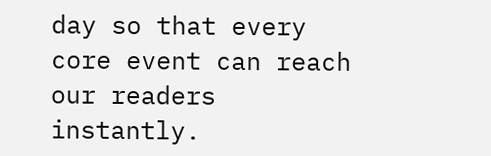day so that every core event can reach our readers instantly.